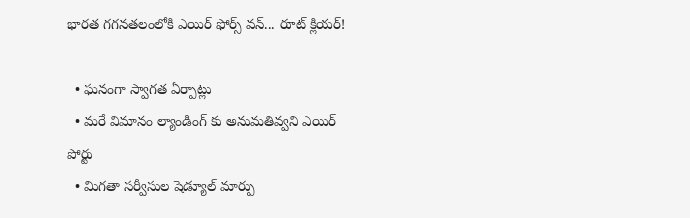భారత గగనతలంలోకి ఎయిర్ ఫోర్స్ వన్... రూట్ క్లియర్!

  • ఘనంగా స్వాగత ఏర్పాట్లు
  • మరే విమానం ల్యాండింగ్ కు అనుమతివ్వని ఎయిర్ పోర్టు
  • మిగతా సర్వీసుల షెడ్యూల్ మార్పు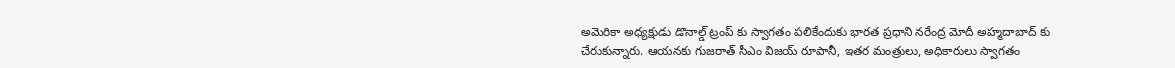అమెరికా అధ్యక్షుడు డొనాల్డ్ ట్రంప్ కు స్వాగతం పలికేందుకు భారత ప్రధాని నరేంద్ర మోదీ అహ్మదాబాద్ కు చేరుకున్నారు. ఆయనకు గుజరాత్ సీఎం విజయ్ రూపానీ, ఇతర మంత్రులు, అధికారులు స్వాగతం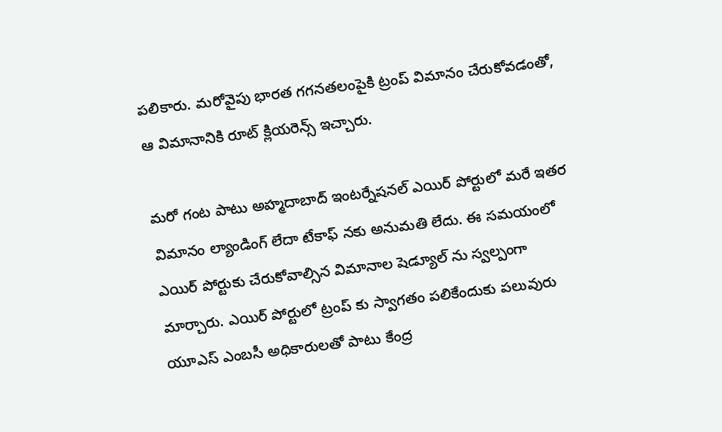పలికారు. మరోవైపు భారత గగనతలంపైకి ట్రంప్ విమానం చేరుకోవడంతో, ఆ విమానానికి రూట్ క్లియరెన్స్ ఇచ్చారు.

మరో గంట పాటు అహ్మదాబాద్ ఇంటర్నేషనల్ ఎయిర్ పోర్టులో మరే ఇతర విమానం ల్యాండింగ్ లేదా టేకాఫ్ నకు అనుమతి లేదు. ఈ సమయంలో ఎయిర్ పోర్టుకు చేరుకోవాల్సిన విమానాల షెడ్యూల్ ను స్వల్పంగా మార్చారు. ఎయిర్ పోర్టులో ట్రంప్ కు స్వాగతం పలికేందుకు పలువురు యూఎస్ ఎంబసీ అధికారులతో పాటు కేంద్ర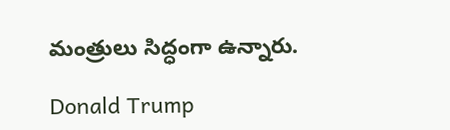మంత్రులు సిద్ధంగా ఉన్నారు.

Donald Trump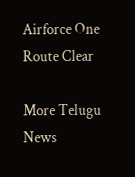Airforce One
Route Clear

More Telugu News